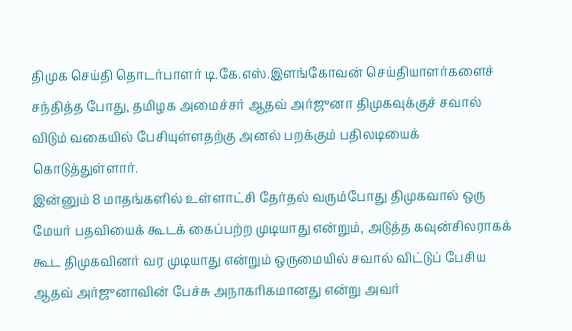திமுக செய்தி தொடர்பாளர் டி.கே.எஸ்.இளங்கோவன் செய்தியாளர்களைச் சந்தித்த போது, தமிழக அமைச்சர் ஆதவ் அர்ஜுனா திமுகவுக்குச் சவால் விடும் வகையில் பேசியுள்ளதற்கு அனல் பறக்கும் பதிலடியைக் கொடுத்துள்ளார்.
இன்னும் 8 மாதங்களில் உள்ளாட்சி தேர்தல் வரும்போது திமுகவால் ஒரு மேயர் பதவியைக் கூடக் கைப்பற்ற முடியாது என்றும், அடுத்த கவுன்சிலராகக் கூட திமுகவினர் வர முடியாது என்றும் ஒருமையில் சவால் விட்டுப் பேசிய ஆதவ் அர்ஜுனாவின் பேச்சு அநாகரிகமானது என்று அவர்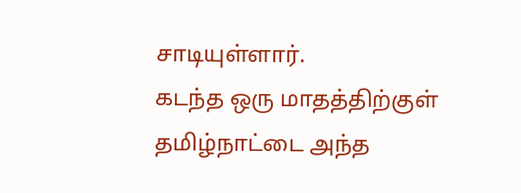சாடியுள்ளார்.
கடந்த ஒரு மாதத்திற்குள் தமிழ்நாட்டை அந்த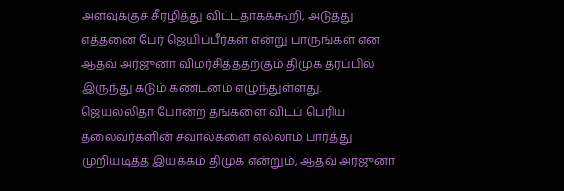அளவுக்குச் சீரழித்து விட்டதாகக்கூறி, அடுத்து எத்தனை பேர் ஜெயிப்பீர்கள் என்று பாருங்கள் என ஆதவ் அர்ஜுனா விமர்சித்ததற்கும் திமுக தரப்பில் இருந்து கடும் கண்டனம் எழுந்துள்ளது.
ஜெயலலிதா போன்ற தங்களை விடப் பெரிய தலைவர்களின் சவால்களை எல்லாம் பார்த்து முறியடித்த இயக்கம் திமுக என்றும், ஆதவ் அர்ஜுனா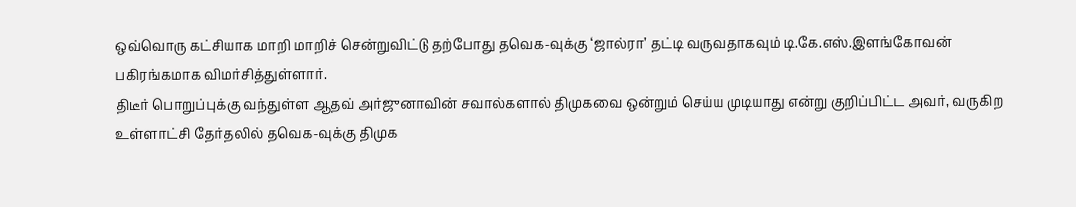ஒவ்வொரு கட்சியாக மாறி மாறிச் சென்றுவிட்டு தற்போது தவெக-வுக்கு ‘ஜால்ரா’ தட்டி வருவதாகவும் டி.கே.எஸ்.இளங்கோவன் பகிரங்கமாக விமர்சித்துள்ளார்.
திடீர் பொறுப்புக்கு வந்துள்ள ஆதவ் அர்ஜுனாவின் சவால்களால் திமுகவை ஒன்றும் செய்ய முடியாது என்று குறிப்பிட்ட அவர், வருகிற உள்ளாட்சி தேர்தலில் தவெக-வுக்கு திமுக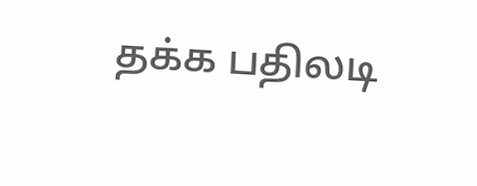தக்க பதிலடி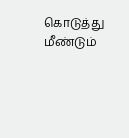கொடுத்து மீண்டும்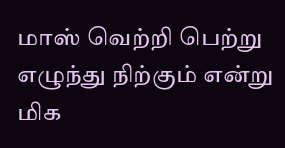மாஸ் வெற்றி பெற்று எழுந்து நிற்கும் என்று மிக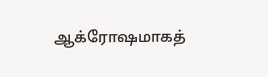ஆக்ரோஷமாகத்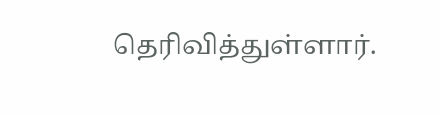தெரிவித்துள்ளார்.